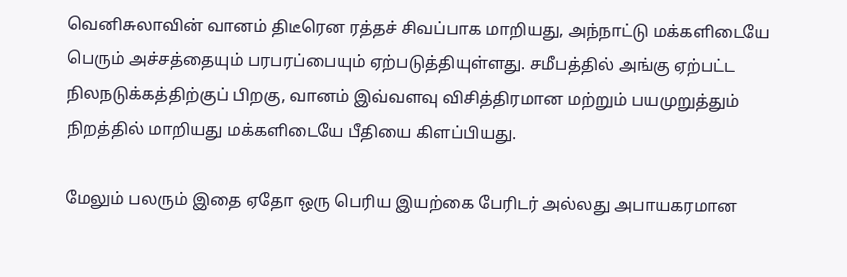வெனிசுலாவின் வானம் திடீரென ரத்தச் சிவப்பாக மாறியது, அந்நாட்டு மக்களிடையே பெரும் அச்சத்தையும் பரபரப்பையும் ஏற்படுத்தியுள்ளது. சமீபத்தில் அங்கு ஏற்பட்ட நிலநடுக்கத்திற்குப் பிறகு, வானம் இவ்வளவு விசித்திரமான மற்றும் பயமுறுத்தும் நிறத்தில் மாறியது மக்களிடையே பீதியை கிளப்பியது.

மேலும் பலரும் இதை ஏதோ ஒரு பெரிய இயற்கை பேரிடர் அல்லது அபாயகரமான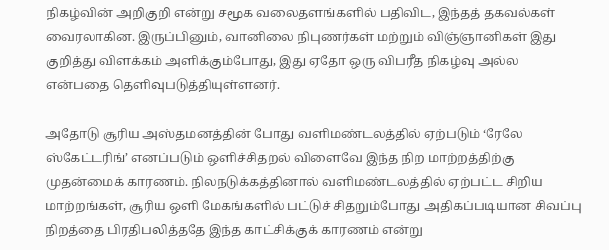நிகழ்வின் அறிகுறி என்று சமூக வலைதளங்களில் பதிவிட, இந்தத் தகவல்கள் வைரலாகின. இருப்பினும், வானிலை நிபுணர்கள் மற்றும் விஞ்ஞானிகள் இது குறித்து விளக்கம் அளிக்கும்போது, இது ஏதோ ஒரு விபரீத நிகழ்வு அல்ல என்பதை தெளிவுபடுத்தியுள்ளனர்.

அதோடு சூரிய அஸ்தமனத்தின் போது வளிமண்டலத்தில் ஏற்படும் ‘ரேலே ஸ்கேட்டரிங்’ எனப்படும் ஒளிச்சிதறல் விளைவே இந்த நிற மாற்றத்திற்கு முதன்மைக் காரணம். நிலநடுக்கத்தினால் வளிமண்டலத்தில் ஏற்பட்ட சிறிய மாற்றங்கள், சூரிய ஒளி மேகங்களில் பட்டுச் சிதறும்போது அதிகப்படியான சிவப்பு நிறத்தை பிரதிபலித்ததே இந்த காட்சிக்குக் காரணம் என்று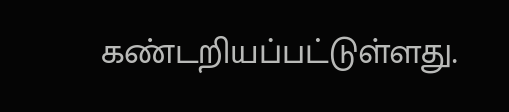கண்டறியப்பட்டுள்ளது.